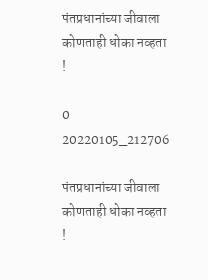पंतप्रधानांच्या जीवाला कोणताही धोका नव्हता !

0
20220105_212706

पंतप्रधानांच्या जीवाला कोणताही धोका नव्हता !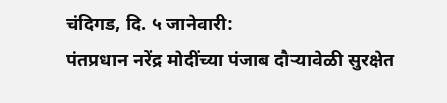चंदिगड, दि. ५ जानेवारी:
पंतप्रधान नरेंद्र मोदींच्या पंजाब दौऱ्यावेळी सुरक्षेत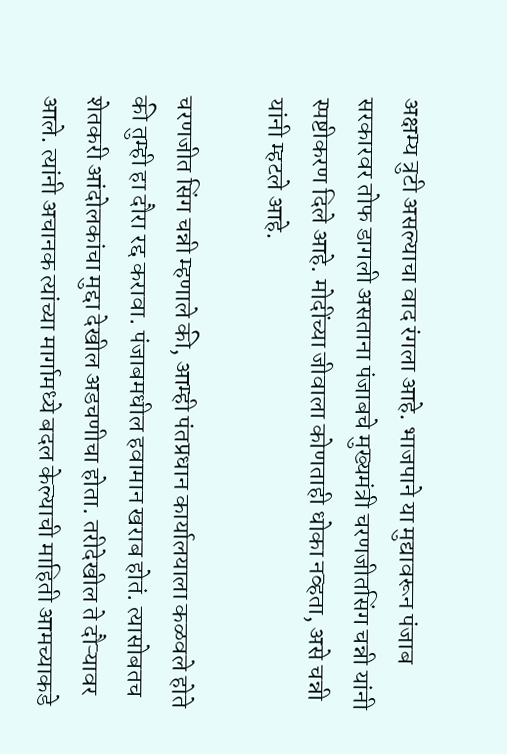अक्षम्य त्रुटी असल्याचा वाद रंगला आहे. भाजपाने या मुद्यावरून पंजाब सरकारवर तोफ डागली असताना पंजाबचे मुख्यमंत्री चरणजीतसिंग चन्नी यांनी स्पष्टीकरण दिले आहे. मोदींच्या जीवाला कोणताही धोका नव्हता, असे चन्नी यांनी म्हटले आहे.

चरणजीत सिंग चन्नी म्हणाले की, आम्ही पंतप्रधान कार्यालयाला कळवले होते की तुम्ही हा दौरा रद्द करावा. पंजाबमधील हवामान खराब होतं. त्यासोबतच शेतकरी आंदोलकांचा मुद्दा देखील अडचणीचा होता. तरीदेखील ते दौऱ्यावर आले. त्यांनी अचानक त्यांच्या मार्गामध्ये बदल केल्याची माहिती आमच्याकडे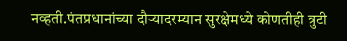नव्हती.पंतप्रधानांच्या दौऱ्यादरम्यान सुरक्षेमध्ये कोणतीही त्रुटी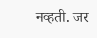नव्हती. जर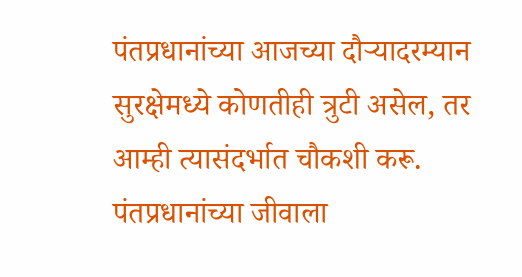पंतप्रधानांच्या आजच्या दौऱ्यादरम्यान सुरक्षेमध्ये कोणतीही त्रुटी असेल, तर आम्ही त्यासंदर्भात चौकशी करू. पंतप्रधानांच्या जीवाला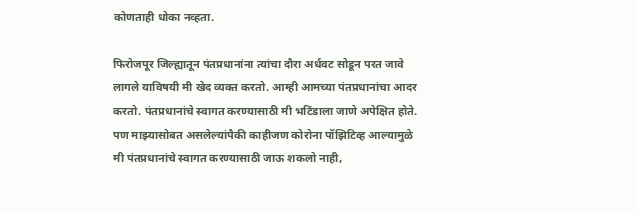कोणताही धोका नव्हता.

फिरोजपूर जिल्ह्यातून पंतप्रधानांना त्यांचा दौरा अर्धवट सोडून परत जावे लागले याविषयी मी खेद व्यक्त करतो. आम्ही आमच्या पंतप्रधानांचा आदर करतो. पंतप्रधानांचे स्वागत करण्यासाठी मी भटिंडाला जाणे अपेक्षित होते. पण माझ्यासोबत असलेल्यांपैकी काहीजण कोरोना पॉझिटिव्ह आल्यामुळे मी पंतप्रधानांचे स्वागत करण्यासाठी जाऊ शकलो नाही,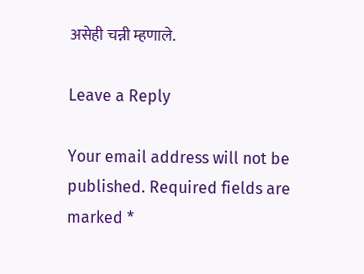असेही चन्नी म्हणाले.

Leave a Reply

Your email address will not be published. Required fields are marked *